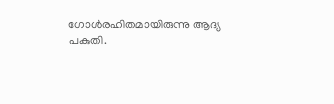ഗോള്‍രഹിതമായിരുന്നു ആദ്യ പകുതി.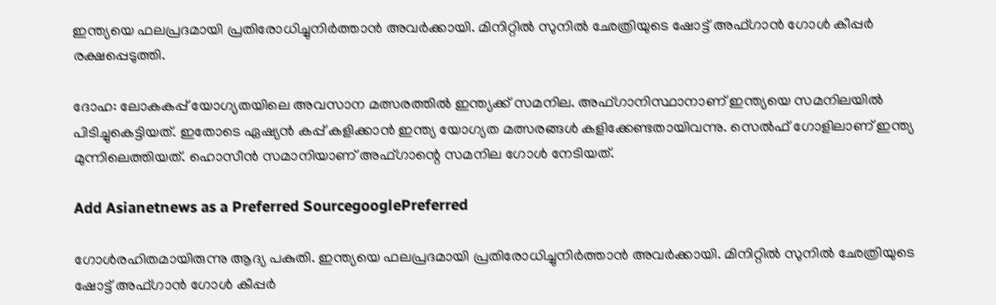ഇന്ത്യയെ ഫലപ്രദമായി പ്രതിരോധിച്ചുനിര്‍ത്താന്‍ അവര്‍ക്കായി. മിനിറ്റില്‍ സുനില്‍ ഛേത്രിയുടെ ഷോട്ട് അഫ്ഗാന്‍ ഗോള്‍ കീപ്പര്‍ രക്ഷപ്പെടുത്തി.

ദോഹ: ലോകകപ്പ് യോഗ്യതയിലെ അവസാന മത്സരത്തില്‍ ഇന്ത്യക്ക് സമനില. അഫ്ഗാനിസ്ഥാനാണ് ഇന്ത്യയെ സമനിലയില്‍ പിടിച്ചുകെട്ടിയത്. ഇതോടെ ഏഷ്യന്‍ കപ്പ് കളിക്കാന്‍ ഇന്ത്യ യോഗ്യത മത്സരങ്ങള്‍ കളിക്കേണ്ടതായിവന്നു. സെല്‍ഫ് ഗോളിലാണ് ഇന്ത്യ മുന്നിലെത്തിയത്. ഹൊസീന്‍ സമാനിയാണ് അഫ്ഗാന്റെ സമനില ഗോള്‍ നേടിയത്.

Add Asianetnews as a Preferred SourcegooglePreferred

ഗോള്‍രഹിതമായിരുന്നു ആദ്യ പകുതി. ഇന്ത്യയെ ഫലപ്രദമായി പ്രതിരോധിച്ചുനിര്‍ത്താന്‍ അവര്‍ക്കായി. മിനിറ്റില്‍ സുനില്‍ ഛേത്രിയുടെ ഷോട്ട് അഫ്ഗാന്‍ ഗോള്‍ കീപ്പര്‍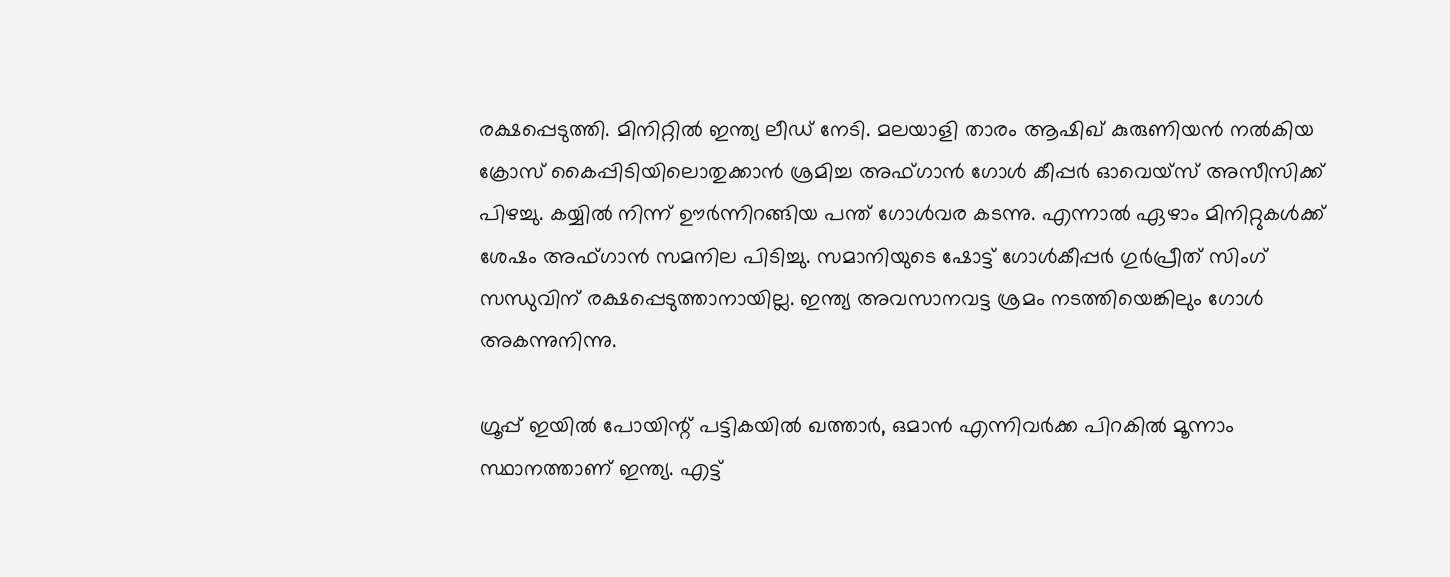രക്ഷപ്പെടുത്തി. മിനിറ്റില്‍ ഇന്ത്യ ലീഡ് നേടി. മലയാളി താരം ആഷിഖ് കുരുണിയന്‍ നല്‍കിയ ക്രോസ് കൈപ്പിടിയിലൊതുക്കാന്‍ ശ്രമിച്ച അഫ്ഗാന്‍ ഗോള്‍ കീപ്പര്‍ ഓവെയ്‌സ് അസീസിക്ക് പിഴച്ചു. കയ്യില്‍ നിന്ന് ഊര്‍ന്നിറങ്ങിയ പന്ത് ഗോള്‍വര കടന്നു. എന്നാല്‍ ഏഴാം മിനിറ്റുകള്‍ക്ക് ശേഷം അഫ്ഗാന്‍ സമനില പിടിച്ചു. സമാനിയുടെ ഷോട്ട് ഗോള്‍കീപ്പര്‍ ഗുര്‍പ്രീത് സിംഗ് സന്ധുവിന് രക്ഷപ്പെടുത്താനായില്ല. ഇന്ത്യ അവസാനവട്ട ശ്രമം നടത്തിയെങ്കിലും ഗോള്‍ അകന്നുനിന്നു.

ഗ്രൂപ്പ് ഇയില്‍ പോയിന്റ് പട്ടികയില്‍ ഖത്താര്‍, ഒമാന്‍ എന്നിവര്‍ക്ക പിറകില്‍ മൂന്നാം സ്ഥാനത്താണ് ഇന്ത്യ. എട്ട്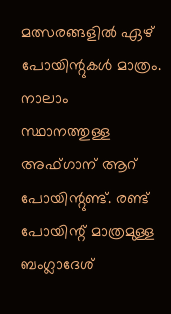മത്സരങ്ങളില്‍ ഏഴ് പോയിന്റുകള്‍ മാത്രം. നാലാം സ്ഥാനത്തുള്ള അഫ്ഗാന് ആറ് പോയിന്റുണ്ട്. രണ്ട് പോയിന്റ് മാത്രമുള്ള ബംഗ്ലാദേശ്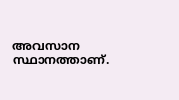അവസാന സ്ഥാനത്താണ്.